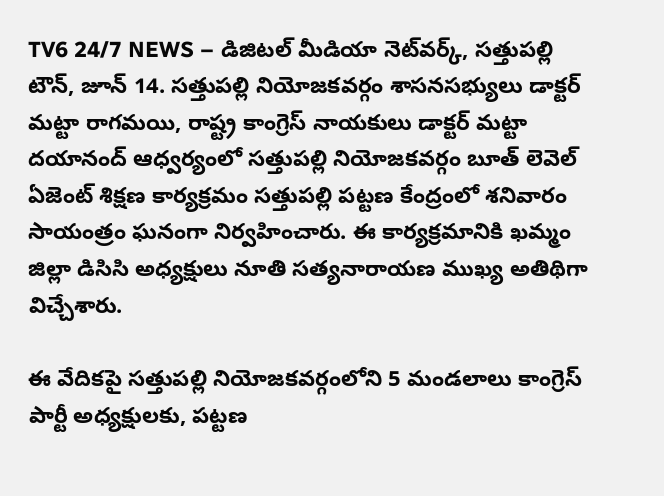TV6 24/7 NEWS – డిజిటల్ మీడియా నెట్‌వర్క్, సత్తుపల్లి టౌన్, జూన్ 14. సత్తుపల్లి నియోజకవర్గం శాసనసభ్యులు డాక్టర్ మట్టా రాగమయి, రాష్ట్ర కాంగ్రెస్ నాయకులు డాక్టర్ మట్టా దయానంద్ ఆధ్వర్యంలో సత్తుపల్లి నియోజకవర్గం బూత్ లెవెల్ ఏజెంట్ శిక్షణ కార్యక్రమం సత్తుపల్లి పట్టణ కేంద్రంలో శనివారం సాయంత్రం ఘనంగా నిర్వహించారు. ఈ కార్యక్రమానికి ఖమ్మం జిల్లా డిసిసి అధ్యక్షులు నూతి సత్యనారాయణ ముఖ్య అతిథిగా విచ్చేశారు.

ఈ వేదికపై సత్తుపల్లి నియోజకవర్గంలోని 5 మండలాలు కాంగ్రెస్ పార్టీ అధ్యక్షులకు, పట్టణ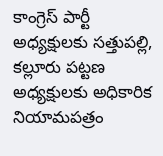కాంగ్రెస్ పార్టీ అధ్యక్షులకు సత్తుపల్లి, కల్లూరు పట్టణ అధ్యక్షులకు అధికారిక నియామపత్రం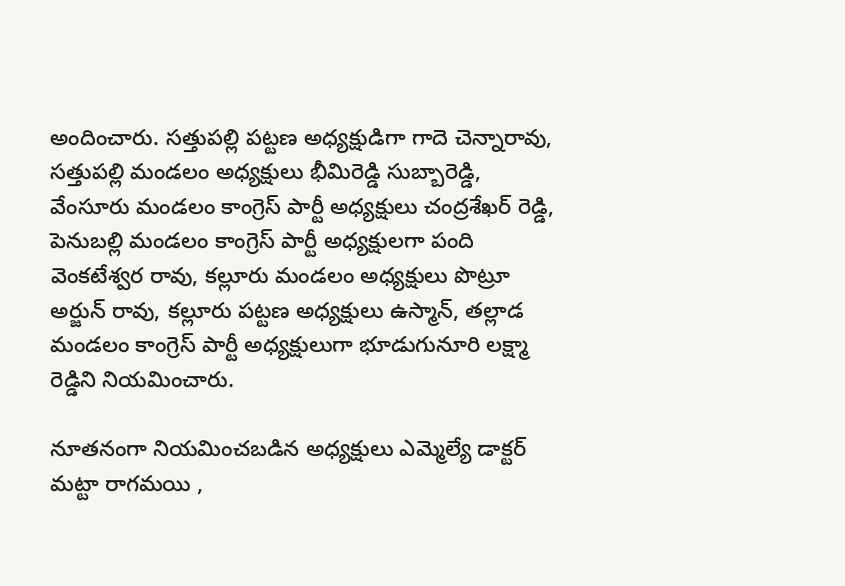అందించారు. సత్తుపల్లి పట్టణ అధ్యక్షుడిగా గాదె చెన్నారావు, సత్తుపల్లి మండలం అధ్యక్షులు భీమిరెడ్డి సుబ్బారెడ్డి, వేంసూరు మండలం కాంగ్రెస్ పార్టీ అధ్యక్షులు చంద్రశేఖర్ రెడ్డి, పెనుబల్లి మండలం కాంగ్రెస్ పార్టీ అధ్యక్షులగా పంది వెంకటేశ్వర రావు, కల్లూరు మండలం అధ్యక్షులు పొట్రూ అర్జున్ రావు, కల్లూరు పట్టణ అధ్యక్షులు ఉస్మాన్, తల్లాడ మండలం కాంగ్రెస్ పార్టీ అధ్యక్షులుగా భూడుగునూరి లక్ష్మా రెడ్డిని నియమించారు.

నూతనంగా నియమించబడిన అధ్యక్షులు ఎమ్మెల్యే డాక్టర్ మట్టా రాగమయి ,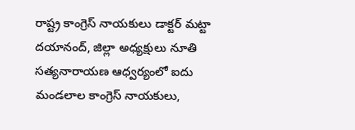రాష్ట్ర కాంగ్రెస్ నాయకులు డాక్టర్ మట్టా దయానంద్, జిల్లా అధ్యక్షులు నూతి సత్యనారాయణ ఆధ్వర్యంలో ఐదు మండలాల కాంగ్రెస్ నాయకులు,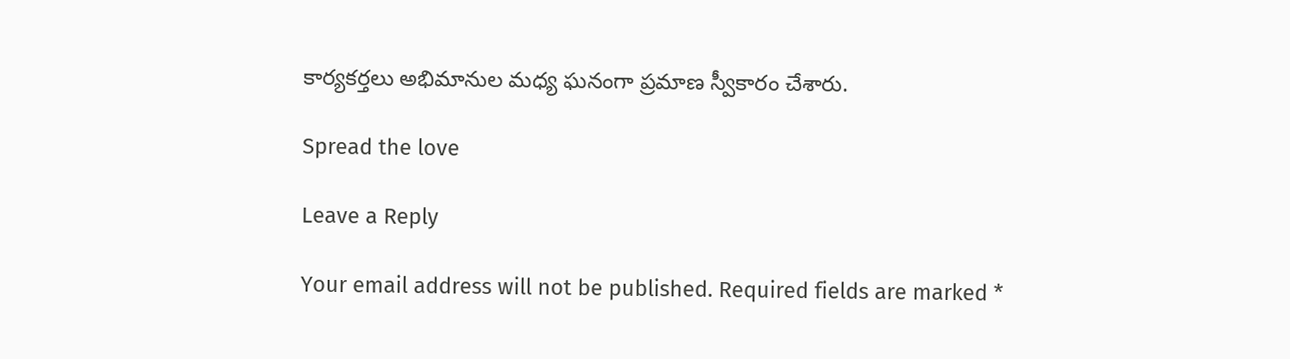కార్యకర్తలు అభిమానుల మధ్య ఘనంగా ప్రమాణ స్వీకారం చేశారు.

Spread the love

Leave a Reply

Your email address will not be published. Required fields are marked *